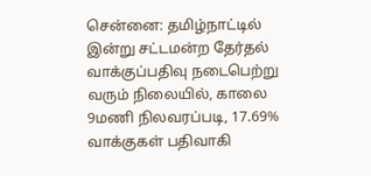சென்னை: தமிழ்நாட்டில் இன்று சட்டமன்ற தேர்தல் வாக்குப்பதிவு நடைபெற்று வரும் நிலையில், காலை 9மணி நிலவரப்படி, 17.69% வாக்குகள் பதிவாகி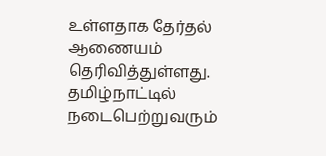உள்ளதாக தேர்தல் ஆணையம் தெரிவித்துள்ளது. தமிழ்நாட்டில் நடைபெற்றுவரும்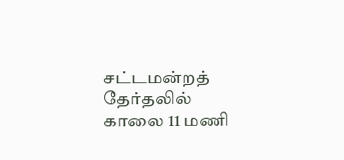சட்டமன்றத் தேர்தலில் காலை 11 மணி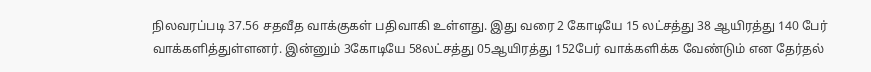நிலவரப்படி 37.56 சதவீத வாக்குகள் பதிவாகி உள்ளது. இது வரை 2 கோடியே 15 லட்சத்து 38 ஆயிரத்து 140 பேர் வாக்களித்துள்ளனர். இன்னும் 3கோடியே 58லட்சத்து 05ஆயிரத்து 152பேர் வாக்களிக்க வேண்டும் என தேர்தல்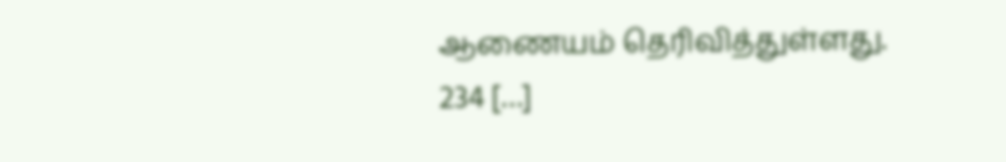ஆணையம் தெரிவித்துள்ளது. 234 […]